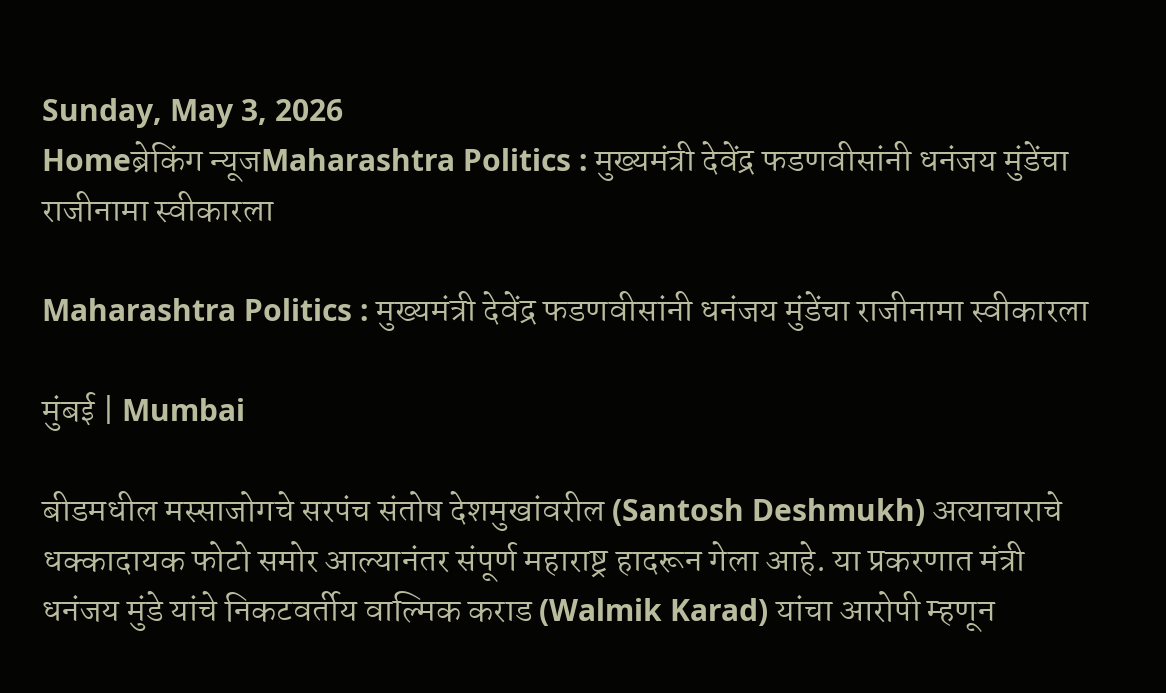Sunday, May 3, 2026
Homeब्रेकिंग न्यूजMaharashtra Politics : मुख्यमंत्री देवेंद्र फडणवीसांनी धनंजय मुंडेंचा राजीनामा स्वीकारला

Maharashtra Politics : मुख्यमंत्री देवेंद्र फडणवीसांनी धनंजय मुंडेंचा राजीनामा स्वीकारला

मुंबई | Mumbai

बीडमधील मस्साजोगचे सरपंच संतोष देशमुखांवरील (Santosh Deshmukh) अत्याचाराचे धक्कादायक फोटो समोर आल्यानंतर संपूर्ण महाराष्ट्र हादरून गेला आहे. या प्रकरणात मंत्री धनंजय मुंडे यांचे निकटवर्तीय वाल्मिक कराड (Walmik Karad) यांचा आरोपी म्हणून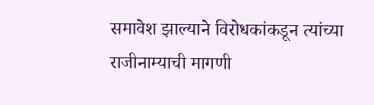समावेश झाल्याने विरोधकांकडून त्यांच्या राजीनाम्याची मागणी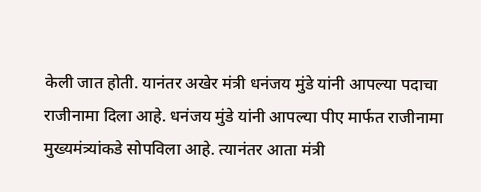केली जात होती. यानंतर अखेर मंत्री धनंजय मुंडे यांनी आपल्या पदाचा राजीनामा दिला आहे. धनंजय मुंडे यांनी आपल्या पीए मार्फत राजीनामा मुख्यमंत्र्यांकडे सोपविला आहे. त्यानंतर आता मंत्री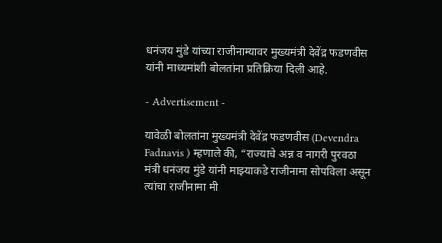धनंजय मुंडे यांच्या राजीनाम्यावर मुख्यमंत्री देवेंद्र फडणवीस यांनी माध्यमांशी बोलतांना प्रतिक्रिया दिली आहे.

- Advertisement -

यावेळी बोलतांना मुख्यमंत्री देवेंद्र फडणवीस (Devendra Fadnavis ) म्हणाले की, “राज्याचे अन्न व नागरी पुरवठा मंत्री धनंजय मुंडे यांनी माझ्याकडे राजीनामा सोपविला असून त्यांचा राजीनामा मी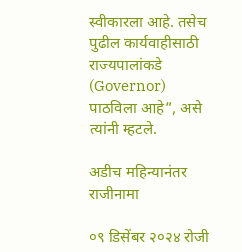स्वीकारला आहे. तसेच पुढील कार्यवाहीसाठी राज्यपालांकडे (Governor) पाठविला आहे”, असे त्यांनी म्हटले.

अडीच महिन्यानंतर राजीनामा

०९ डिसेंबर २०२४ रोजी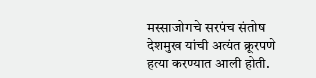मस्साजोगचे सरपंच संतोष देशमुख यांची अत्यंत क्रूरपणे हत्या करण्यात आली होती.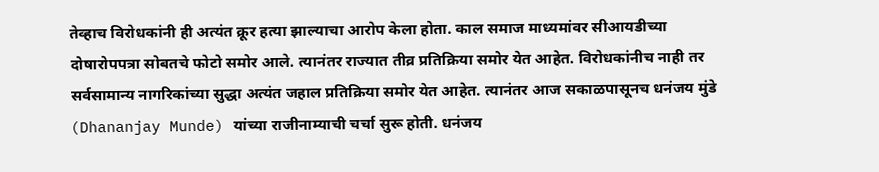तेव्हाच विरोधकांनी ही अत्यंत क्रूर हत्या झाल्याचा आरोप केला होता. काल समाज माध्यमांवर सीआयडीच्या दोषारोपपत्रा सोबतचे फोटो समोर आले. त्यानंतर राज्यात तीव्र प्रतिक्रिया समोर येत आहेत. विरोधकांनीच नाही तर सर्वसामान्य नागरिकांच्या सुद्धा अत्यंत जहाल प्रतिक्रिया समोर येत आहेत. त्यानंतर आज सकाळपासूनच धनंजय मुंडे (Dhananjay Munde) यांच्या राजीनाम्याची चर्चा सुरू होती. धनंजय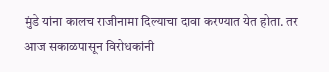मुंडे यांना कालच राजीनामा दिल्याचा दावा करण्यात येत होता. तर आज सकाळपासून विरोधकांनी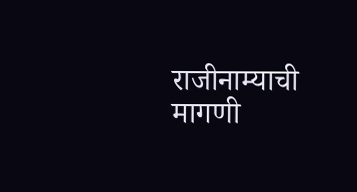राजीनाम्याची मागणी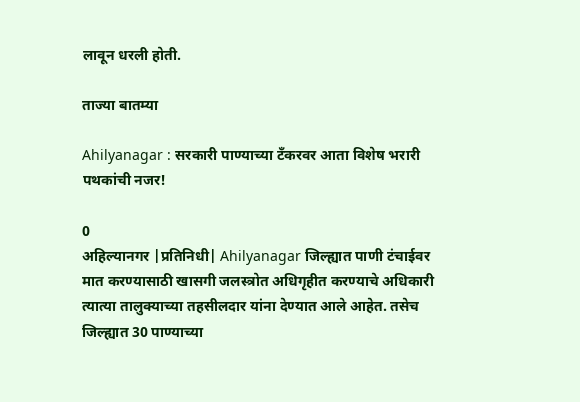लावून धरली होती.

ताज्या बातम्या

Ahilyanagar : सरकारी पाण्याच्या टँकरवर आता विशेष भरारी पथकांची नजर!

0
अहिल्यानगर |प्रतिनिधी| Ahilyanagar जिल्ह्यात पाणी टंचाईवर मात करण्यासाठी खासगी जलस्त्रोत अधिगृहीत करण्याचे अधिकारी त्यात्या तालुक्याच्या तहसीलदार यांना देण्यात आले आहेत. तसेच जिल्ह्यात 30 पाण्याच्या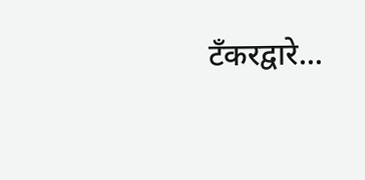टँकरद्वारे...